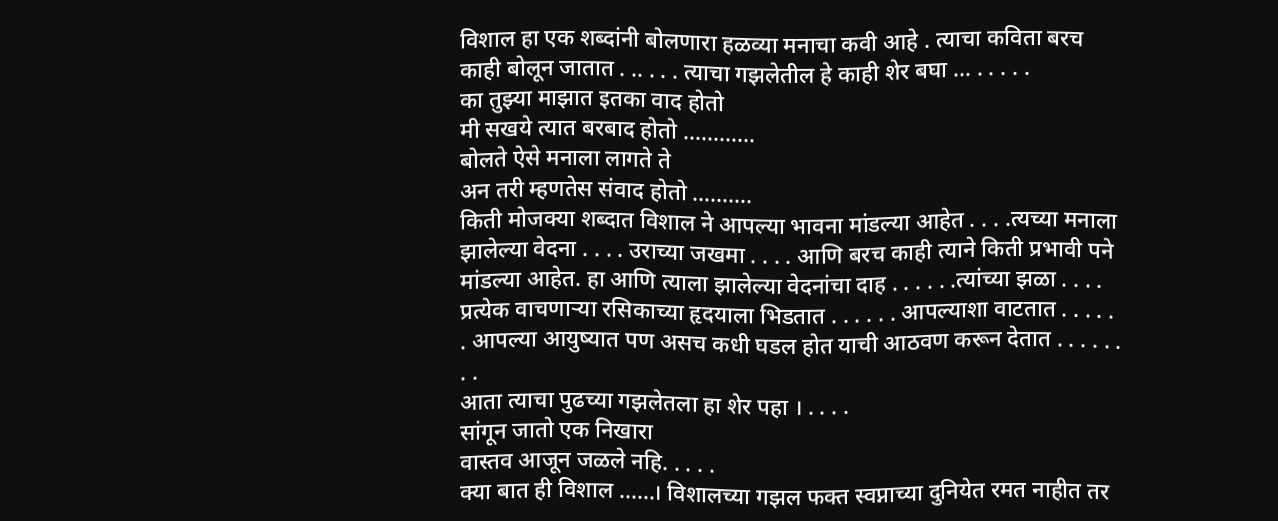विशाल हा एक शब्दांनी बोलणारा हळव्या मनाचा कवी आहे . त्याचा कविता बरच काही बोलून जातात . .. . . . त्याचा गझलेतील हे काही शेर बघा … . . . . .
का तुझ्या माझात इतका वाद होतो
मी सखये त्यात बरबाद होतो …………
बोलते ऐसे मनाला लागते ते
अन तरी म्हणतेस संवाद होतो ……….
किती मोजक्या शब्दात विशाल ने आपल्या भावना मांडल्या आहेत . . . .त्यच्या मनाला झालेल्या वेदना . . . . उराच्या जखमा . . . . आणि बरच काही त्याने किती प्रभावी पने मांडल्या आहेत. हा आणि त्याला झालेल्या वेदनांचा दाह . . . . . .त्यांच्या झळा . . . . प्रत्येक वाचणाऱ्या रसिकाच्या हृदयाला भिडतात . . . . . . आपल्याशा वाटतात . . . . . . आपल्या आयुष्यात पण असच कधी घडल होत याची आठवण करून देतात . . . . . . . .
आता त्याचा पुढच्या गझलेतला हा शेर पहा । . . . .
सांगून जातो एक निखारा
वास्तव आजून जळले नहि. . . . .
क्या बात ही विशाल ……। विशालच्या गझल फक्त स्वप्नाच्या दुनियेत रमत नाहीत तर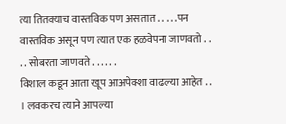त्या तितक्याच वास्तविक पण असतात . . . . .पन वास्तविक असून पण त्यात एक हळवेपना जाणवतो . . . . सोबरता जाणवते . . . . . .
विशाल कडून आता खूप आअपेक्शा वाढल्या आहेत . . । लवकरच त्याने आपल्या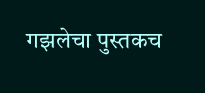गझलेचा पुस्तकच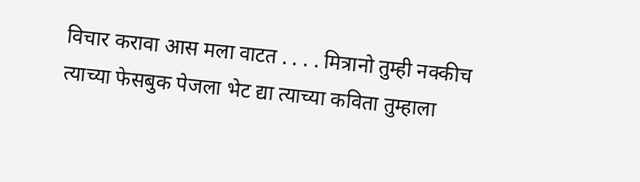विचार करावा आस मला वाटत . . . . मित्रानो तुम्ही नक्कीच त्याच्या फेसबुक पेजला भेट द्या त्याच्या कविता तुम्हाला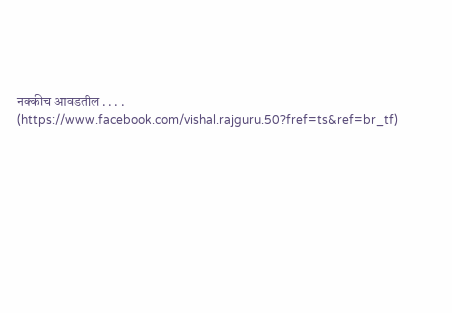नक्कीच आवडतील . . . .
(https://www.facebook.com/vishal.rajguru.50?fref=ts&ref=br_tf)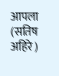आपला
(सतिष अहिरे )